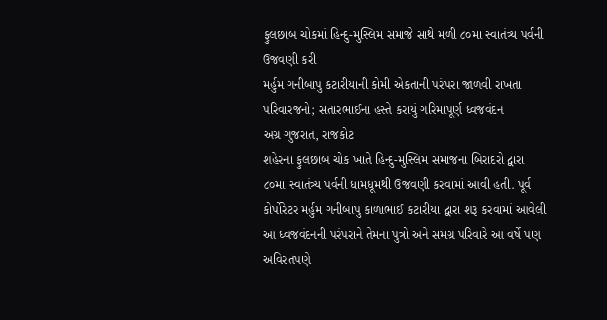ફુલછાબ ચોકમાં હિન્દુ-મુસ્લિમ સમાજે સાથે મળી ૮૦મા સ્વાતંત્ર્ય પર્વની ઉજવણી કરી
મર્હુમ ગનીબાપુ કટારીયાની કોમી એકતાની પરંપરા જાળવી રાખતા પરિવારજનો; સતારભાઈના હસ્તે કરાયું ગરિમાપૂર્ણ ધ્વજવંદન
અગ્ર ગુજરાત, રાજકોટ
શહેરના ફુલછાબ ચોક ખાતે હિન્દુ-મુસ્લિમ સમાજના બિરાદરો દ્વારા ૮૦મા સ્વાતંત્ર્ય પર્વની ધામધૂમથી ઉજવણી કરવામાં આવી હતી. પૂર્વ કોર્પોરેટર મર્હુમ ગનીબાપુ કાળાભાઈ કટારીયા દ્વારા શરૂ કરવામાં આવેલી આ ધ્વજવંદનની પરંપરાને તેમના પુત્રો અને સમગ્ર પરિવારે આ વર્ષે પણ અવિરતપણે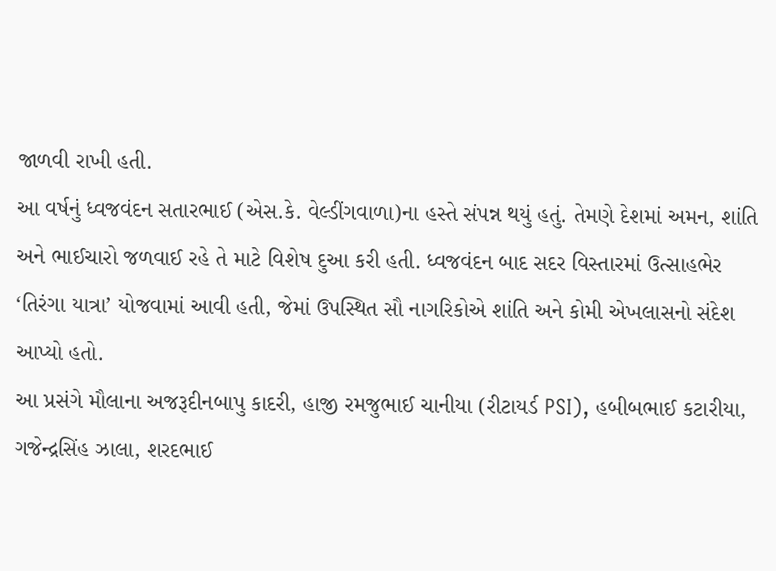જાળવી રાખી હતી.
આ વર્ષનું ધ્વજવંદન સતારભાઈ (એસ.કે. વેલ્ડીંગવાળા)ના હસ્તે સંપન્ન થયું હતું. તેમણે દેશમાં અમન, શાંતિ અને ભાઈચારો જળવાઈ રહે તે માટે વિશેષ દુઆ કરી હતી. ધ્વજવંદન બાદ સદર વિસ્તારમાં ઉત્સાહભેર ‘તિરંગા યાત્રા’ યોજવામાં આવી હતી, જેમાં ઉપસ્થિત સૌ નાગરિકોએ શાંતિ અને કોમી એખલાસનો સંદેશ આપ્યો હતો.
આ પ્રસંગે મૌલાના અજરૂદીનબાપુ કાદરી, હાજી રમજુભાઈ ચાનીયા (રીટાયર્ડ PSI), હબીબભાઈ કટારીયા, ગજેન્દ્રસિંહ ઝાલા, શરદભાઈ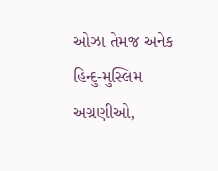ઓઝા તેમજ અનેક હિન્દુ-મુસ્લિમ અગ્રણીઓ,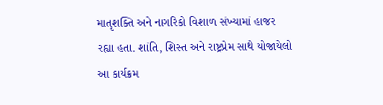માતૃશક્તિ અને નાગરિકો વિશાળ સંખ્યામાં હાજર રહ્યા હતા. શાંતિ, શિસ્ત અને રાષ્ટ્રપ્રેમ સાથે યોજાયેલો આ કાર્યક્રમ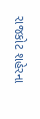રાજકોટ શહેરના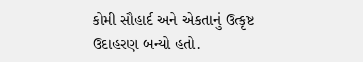કોમી સૌહાર્દ અને એકતાનું ઉત્કૃષ્ટ ઉદાહરણ બન્યો હતો.